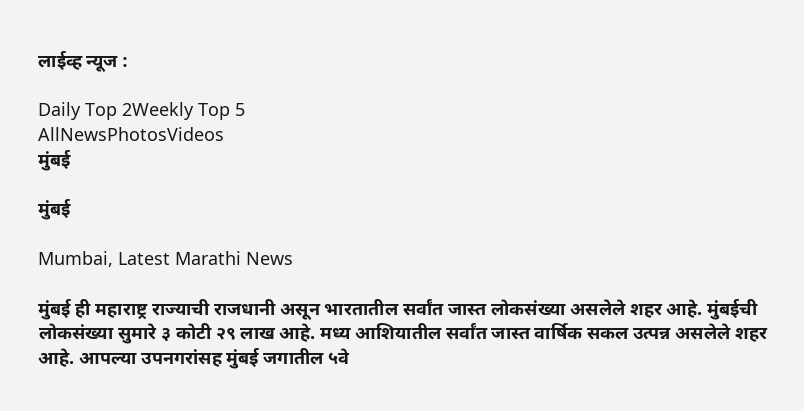लाईव्ह न्यूज :

Daily Top 2Weekly Top 5
AllNewsPhotosVideos
मुंबई

मुंबई

Mumbai, Latest Marathi News

मुंबई ही महाराष्ट्र राज्याची राजधानी असून भारतातील सर्वांत जास्त लोकसंख्या असलेले शहर आहे. मुंबईची लोकसंख्या सुमारे ३ कोटी २९ लाख आहे. मध्य आशियातील सर्वांत जास्त वार्षिक सकल उत्पन्न असलेले शहर आहे. आपल्या उपनगरांसह मुंबई जगातील ५वे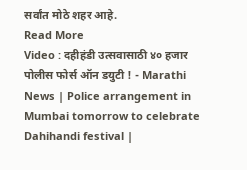सर्वांत मोठे शहर आहे.
Read More
Video : दहीहंडी उत्सवासाठी ४० हजार पोलीस फोर्स ऑन डयुटी ! - Marathi News | Police arrangement in Mumbai tomorrow to celebrate Dahihandi festival |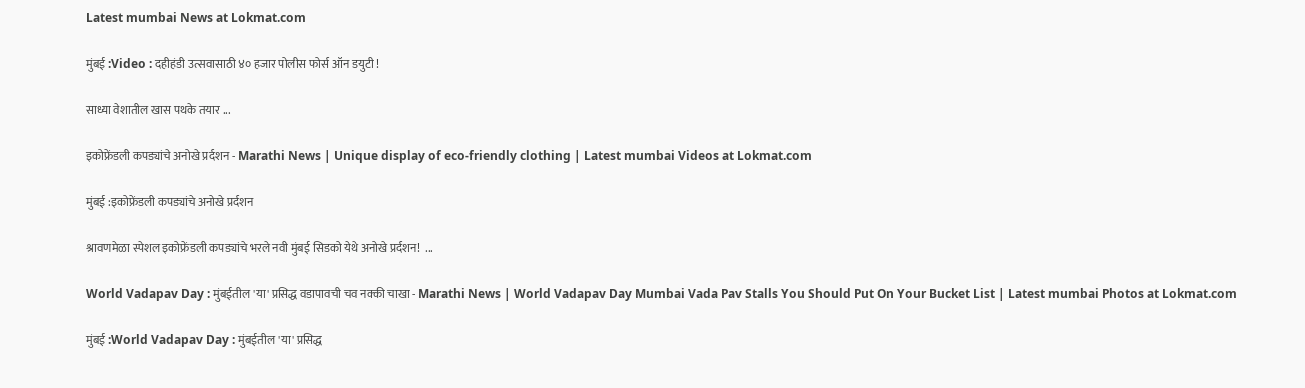Latest mumbai News at Lokmat.com

मुंबई :Video : दहीहंडी उत्सवासाठी ४० हजार पोलीस फोर्स ऑन डयुटी !

साध्या वेशातील खास पथके तयार ...

इकोफ्रेंडली कपड्यांचे अनोखे प्रर्दशन - Marathi News | Unique display of eco-friendly clothing | Latest mumbai Videos at Lokmat.com

मुंबई :इकोफ्रेंडली कपड्यांचे अनोखे प्रर्दशन

श्रावणमेळा स्पेशल इकोफ्रेंडली कपड्यांचे भरले नवी मुंबई सिडको येथे अनोखे प्रर्दशन!  ...

World Vadapav Day : मुंबईतील 'या' प्रसिद्ध वडापावची चव नक्की चाखा - Marathi News | World Vadapav Day Mumbai Vada Pav Stalls You Should Put On Your Bucket List | Latest mumbai Photos at Lokmat.com

मुंबई :World Vadapav Day : मुंबईतील 'या' प्रसिद्ध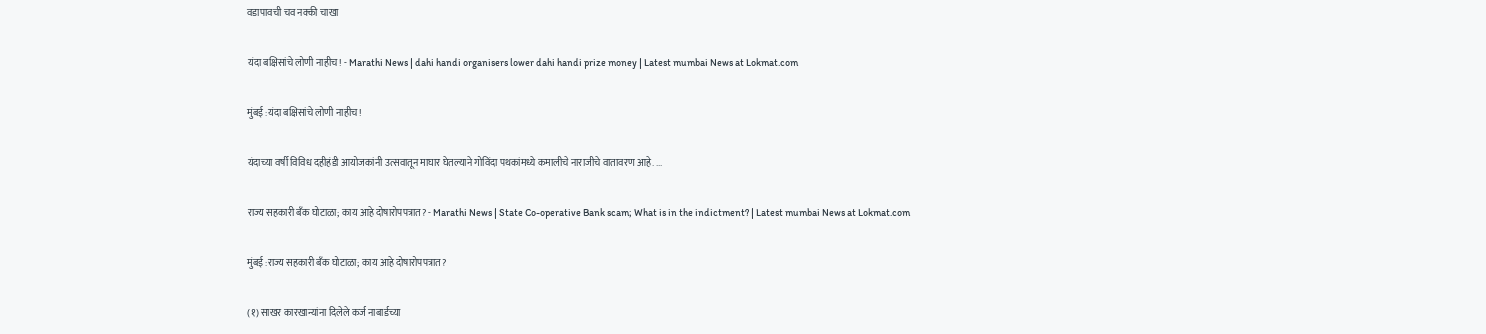वडापावची चव नक्की चाखा

यंदा बक्षिसांचे लोणी नाहीच! - Marathi News | dahi handi organisers lower dahi handi prize money | Latest mumbai News at Lokmat.com

मुंबई :यंदा बक्षिसांचे लोणी नाहीच!

यंदाच्या वर्षी विविध दहीहंडी आयोजकांनी उत्सवातून माघार घेतल्याने गोविंदा पथकांमध्ये कमालीचे नाराजीचे वातावरण आहे. ...

राज्य सहकारी बँक घोटाळा; काय आहे दोषारोपपत्रात? - Marathi News | State Co-operative Bank scam; What is in the indictment? | Latest mumbai News at Lokmat.com

मुंबई :राज्य सहकारी बँक घोटाळा; काय आहे दोषारोपपत्रात?

(१) साखर कारखान्यांना दिलेले कर्ज नाबार्डच्या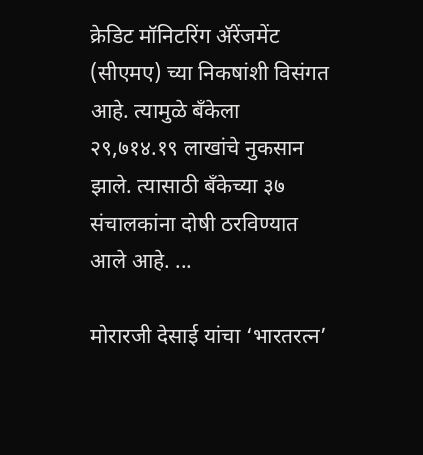क्रेडिट मॉनिटरिंग अ‍ॅरेंजमेंट (सीएमए) च्या निकषांशी विसंगत आहे. त्यामुळे बँकेला २९,७१४.१९ लाखांचे नुकसान झाले. त्यासाठी बँकेच्या ३७ संचालकांना दोषी ठरविण्यात आले आहे. ...

मोरारजी देसाई यांचा ‘भारतरत्न’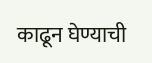काढून घेण्याची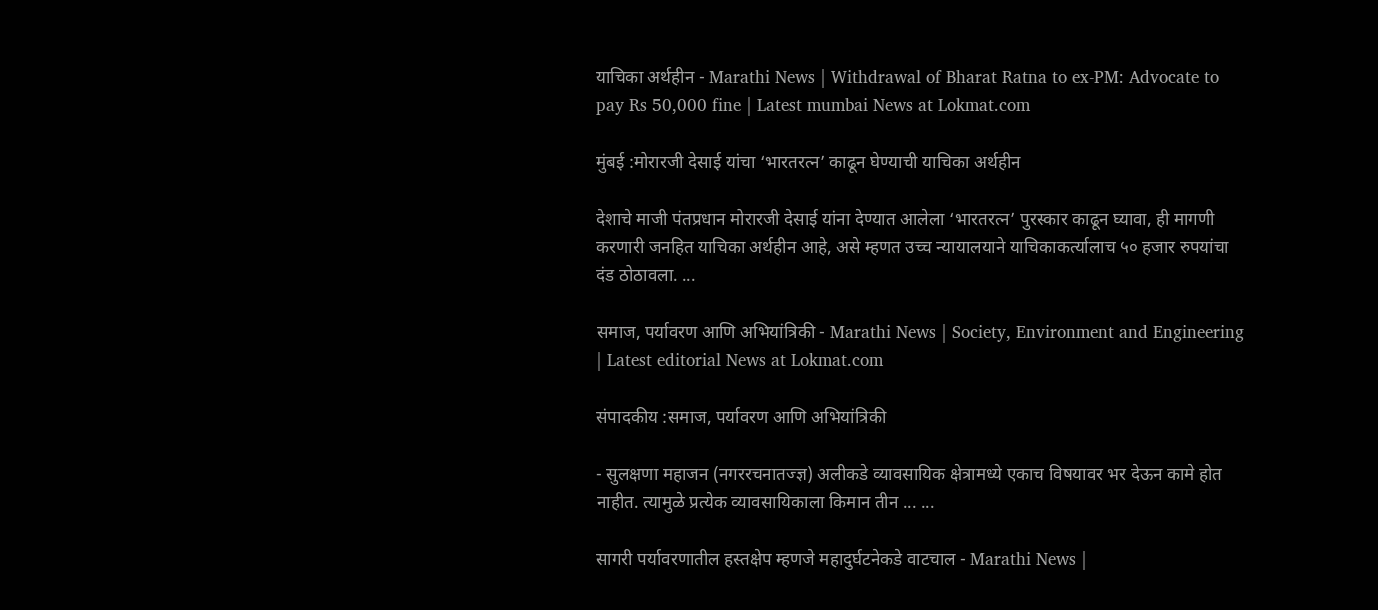याचिका अर्थहीन - Marathi News | Withdrawal of Bharat Ratna to ex-PM: Advocate to pay Rs 50,000 fine | Latest mumbai News at Lokmat.com

मुंबई :मोरारजी देसाई यांचा ‘भारतरत्न’ काढून घेण्याची याचिका अर्थहीन

देशाचे माजी पंतप्रधान मोरारजी देसाई यांना देण्यात आलेला ‘भारतरत्न’ पुरस्कार काढून घ्यावा, ही मागणी करणारी जनहित याचिका अर्थहीन आहे, असे म्हणत उच्च न्यायालयाने याचिकाकर्त्यालाच ५० हजार रुपयांचा दंड ठोठावला. ...

समाज, पर्यावरण आणि अभियांत्रिकी - Marathi News | Society, Environment and Engineering | Latest editorial News at Lokmat.com

संपादकीय :समाज, पर्यावरण आणि अभियांत्रिकी

- सुलक्षणा महाजन (नगररचनातज्ज्ञ) अलीकडे व्यावसायिक क्षेत्रामध्ये एकाच विषयावर भर देऊन कामे होत नाहीत. त्यामुळे प्रत्येक व्यावसायिकाला किमान तीन ... ...

सागरी पर्यावरणातील हस्तक्षेप म्हणजे महादुर्घटनेकडे वाटचाल - Marathi News |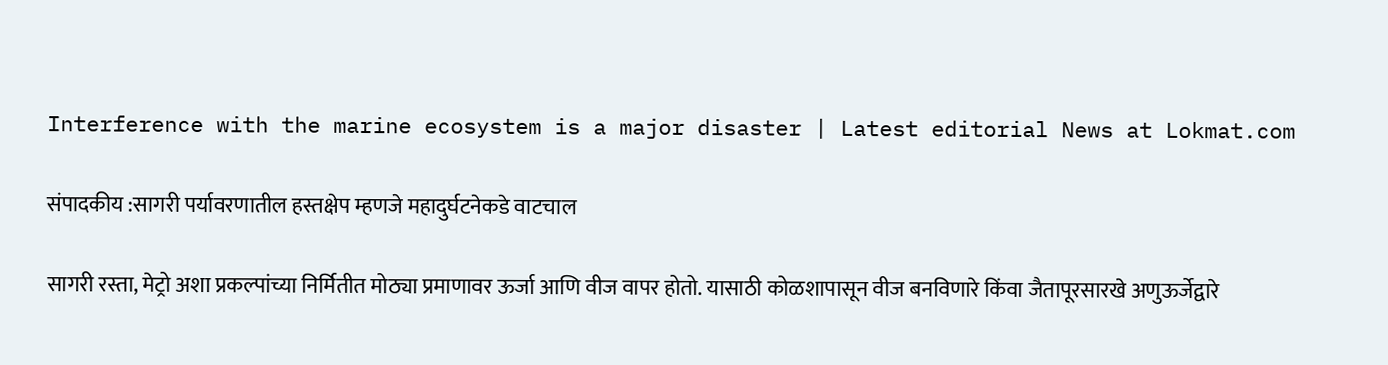Interference with the marine ecosystem is a major disaster | Latest editorial News at Lokmat.com

संपादकीय :सागरी पर्यावरणातील हस्तक्षेप म्हणजे महादुर्घटनेकडे वाटचाल

सागरी रस्ता, मेट्रो अशा प्रकल्पांच्या निर्मितीत मोठ्या प्रमाणावर ऊर्जा आणि वीज वापर होतो. यासाठी कोळशापासून वीज बनविणारे किंवा जैतापूरसारखे अणुऊर्जेद्वारे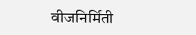वीजनिर्मिती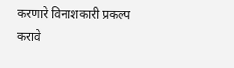करणारे विनाशकारी प्रकल्प करावे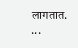लागतात. ...